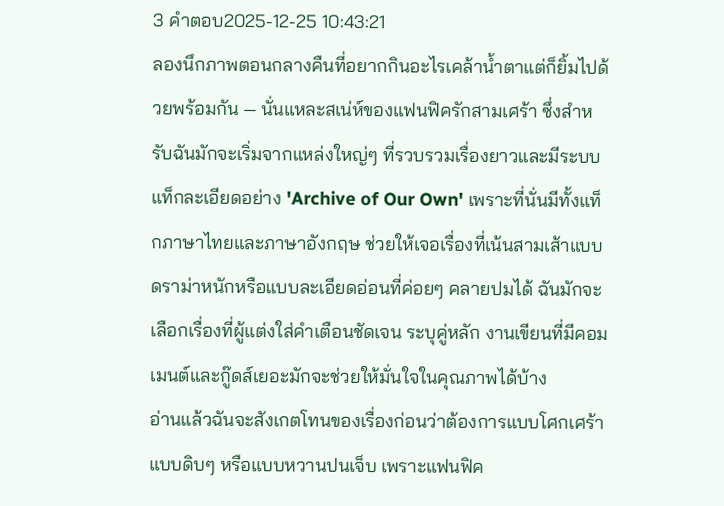3 คำตอบ2025-12-25 10:43:21
ลองนึกภาพตอนกลางคืนที่อยากกินอะไรเคล้าน้ำตาแต่ก็ยิ้มไปด้วยพร้อมกัน — นั่นแหละสเน่ห์ของแฟนฟิครักสามเศร้า ซึ่งสำหรับฉันมักจะเริ่มจากแหล่งใหญ่ๆ ที่รวบรวมเรื่องยาวและมีระบบแท็กละเอียดอย่าง 'Archive of Our Own' เพราะที่นั่นมีทั้งแท็กภาษาไทยและภาษาอังกฤษ ช่วยให้เจอเรื่องที่เน้นสามเส้าแบบดราม่าหนักหรือแบบละเอียดอ่อนที่ค่อยๆ คลายปมได้ ฉันมักจะเลือกเรื่องที่ผู้แต่งใส่คำเตือนชัดเจน ระบุคู่หลัก งานเขียนที่มีคอมเมนต์และกู๊ดส์เยอะมักจะช่วยให้มั่นใจในคุณภาพได้บ้าง
อ่านแล้วฉันจะสังเกตโทนของเรื่องก่อนว่าต้องการแบบโศกเศร้าแบบดิบๆ หรือแบบหวานปนเจ็บ เพราะแฟนฟิค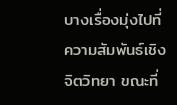บางเรื่องมุ่งไปที่ความสัมพันธ์เชิงจิตวิทยา ขณะที่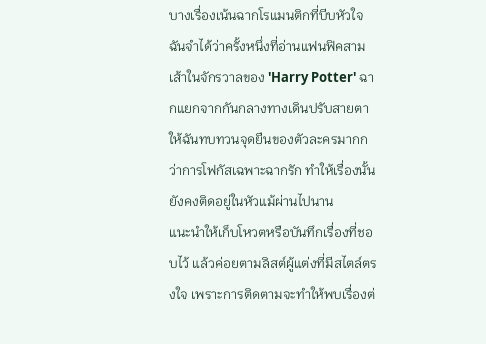บางเรื่องเน้นฉากโรแมนติกที่บีบหัวใจ ฉันจำได้ว่าครั้งหนึ่งที่อ่านแฟนฟิคสามเส้าในจักรวาลของ 'Harry Potter' ฉากแยกจากกันกลางทางเดินปรับสายตาให้ฉันทบทวนจุดยืนของตัวละครมากกว่าการโฟกัสเฉพาะฉากรัก ทำให้เรื่องนั้นยังคงติดอยู่ในหัวแม้ผ่านไปนาน
แนะนำให้เก็บโหวตหรือบันทึกเรื่องที่ชอบไว้ แล้วค่อยตามลิสต์ผู้แต่งที่มีสไตล์ตรงใจ เพราะการติดตามจะทำให้พบเรื่องต่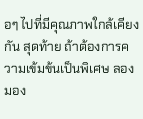อๆ ไปที่มีคุณภาพใกล้เคียงกัน สุดท้าย ถ้าต้องการความเข้มข้นเป็นพิเศษ ลองมอง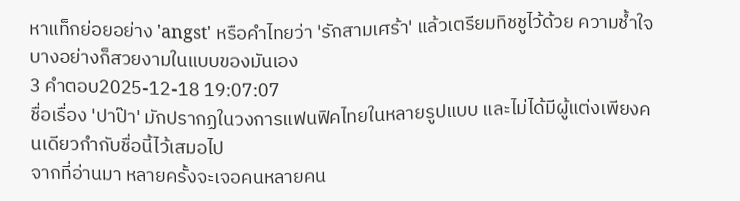หาแท็กย่อยอย่าง 'angst' หรือคำไทยว่า 'รักสามเศร้า' แล้วเตรียมทิชชูไว้ด้วย ความช้ำใจบางอย่างก็สวยงามในแบบของมันเอง
3 คำตอบ2025-12-18 19:07:07
ชื่อเรื่อง 'ปาป๊า' มักปรากฏในวงการแฟนฟิคไทยในหลายรูปแบบ และไม่ได้มีผู้แต่งเพียงคนเดียวกำกับชื่อนี้ไว้เสมอไป
จากที่อ่านมา หลายครั้งจะเจอคนหลายคน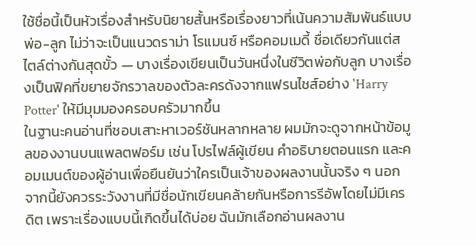ใช้ชื่อนี้เป็นหัวเรื่องสำหรับนิยายสั้นหรือเรื่องยาวที่เน้นความสัมพันธ์แบบพ่อ-ลูก ไม่ว่าจะเป็นแนวดราม่า โรแมนซ์ หรือคอมเมดี้ ชื่อเดียวกันแต่สไตล์ต่างกันสุดขั้ว — บางเรื่องเขียนเป็นวันหนึ่งในชีวิตพ่อกับลูก บางเรื่องเป็นฟิคที่ขยายจักรวาลของตัวละครดังจากแฟรนไชส์อย่าง 'Harry Potter' ให้มีมุมมองครอบครัวมากขึ้น
ในฐานะคนอ่านที่ชอบเสาะหาเวอร์ชันหลากหลาย ผมมักจะดูจากหน้าข้อมูลของงานบนแพลตฟอร์ม เช่น โปรไฟล์ผู้เขียน คำอธิบายตอนแรก และคอมเมนต์ของผู้อ่านเพื่อยืนยันว่าใครเป็นเจ้าของผลงานนั้นจริง ๆ นอกจากนี้ยังควรระวังงานที่มีชื่อนักเขียนคล้ายกันหรือการรีอัพโดยไม่มีเครดิต เพราะเรื่องแบบนี้เกิดขึ้นได้บ่อย ฉันมักเลือกอ่านผลงาน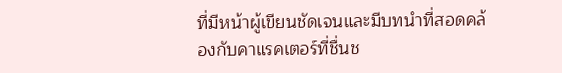ที่มีหน้าผู้เขียนชัดเจนและมีบทนำที่สอดคล้องกับคาแรคเตอร์ที่ชื่นช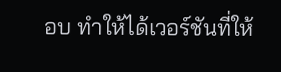อบ ทำให้ได้เวอร์ชันที่ให้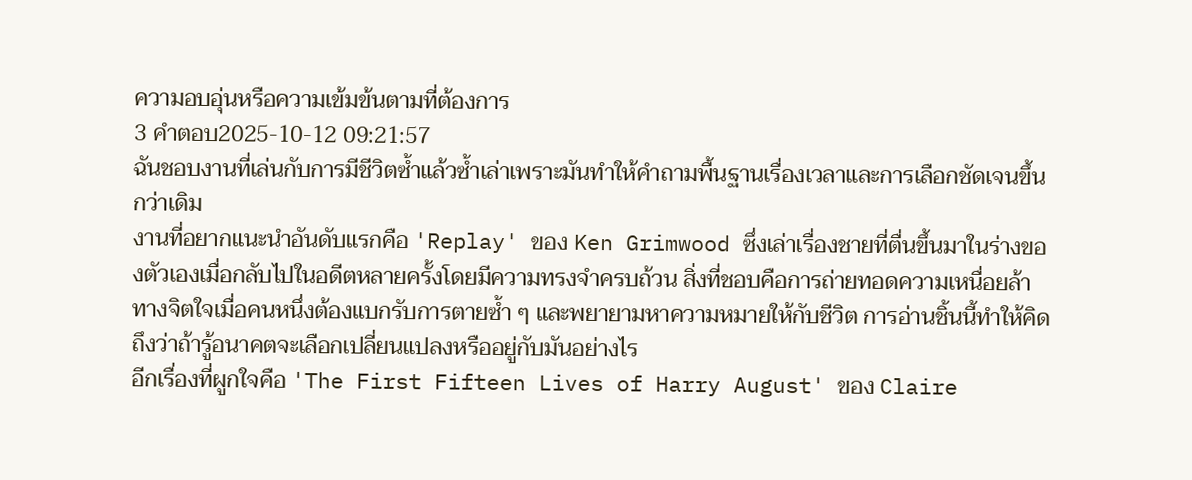ความอบอุ่นหรือความเข้มข้นตามที่ต้องการ
3 คำตอบ2025-10-12 09:21:57
ฉันชอบงานที่เล่นกับการมีชีวิตซ้ำแล้วซ้ำเล่าเพราะมันทำให้คำถามพื้นฐานเรื่องเวลาและการเลือกชัดเจนขึ้นกว่าเดิม
งานที่อยากแนะนำอันดับแรกคือ 'Replay' ของ Ken Grimwood ซึ่งเล่าเรื่องชายที่ตื่นขึ้นมาในร่างของตัวเองเมื่อกลับไปในอดีตหลายครั้งโดยมีความทรงจำครบถ้วน สิ่งที่ชอบคือการถ่ายทอดความเหนื่อยล้าทางจิตใจเมื่อคนหนึ่งต้องแบกรับการตายซ้ำ ๆ และพยายามหาความหมายให้กับชีวิต การอ่านชิ้นนี้ทำให้คิดถึงว่าถ้ารู้อนาคตจะเลือกเปลี่ยนแปลงหรืออยู่กับมันอย่างไร
อีกเรื่องที่ผูกใจคือ 'The First Fifteen Lives of Harry August' ของ Claire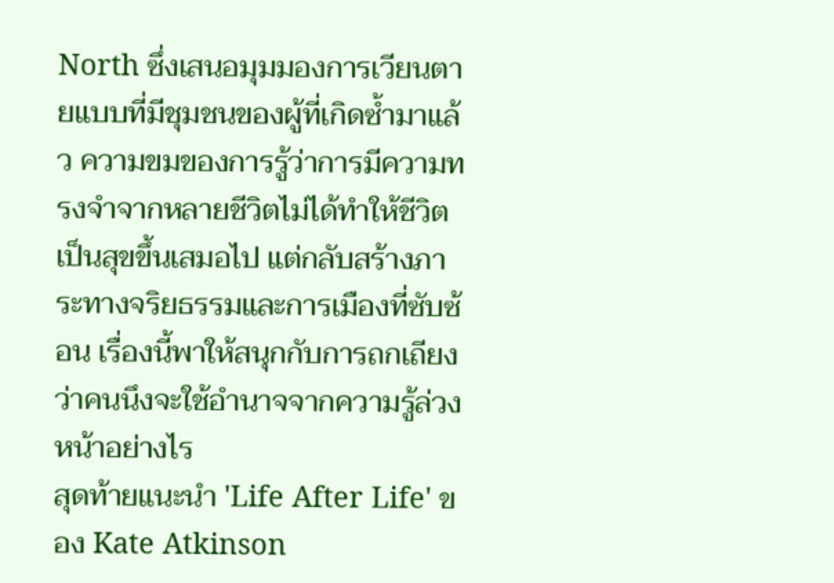North ซึ่งเสนอมุมมองการเวียนตายแบบที่มีชุมชนของผู้ที่เกิดซ้ำมาแล้ว ความขมของการรู้ว่าการมีความทรงจำจากหลายชีวิตไม่ได้ทำให้ชีวิตเป็นสุขขึ้นเสมอไป แต่กลับสร้างภาระทางจริยธรรมและการเมืองที่ซับซ้อน เรื่องนี้พาให้สนุกกับการถกเถียงว่าคนนึงจะใช้อำนาจจากความรู้ล่วงหน้าอย่างไร
สุดท้ายแนะนำ 'Life After Life' ของ Kate Atkinson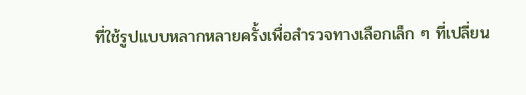ที่ใช้รูปแบบหลากหลายครั้งเพื่อสำรวจทางเลือกเล็ก ๆ ที่เปลี่ยน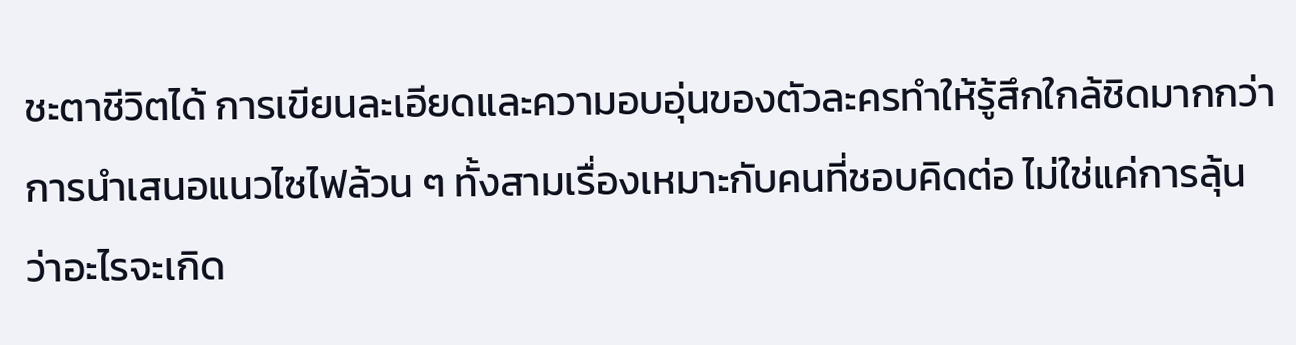ชะตาชีวิตได้ การเขียนละเอียดและความอบอุ่นของตัวละครทำให้รู้สึกใกล้ชิดมากกว่าการนำเสนอแนวไซไฟล้วน ๆ ทั้งสามเรื่องเหมาะกับคนที่ชอบคิดต่อ ไม่ใช่แค่การลุ้นว่าอะไรจะเกิด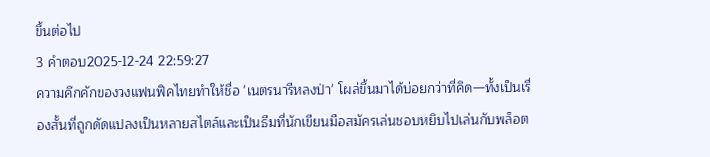ขึ้นต่อไป
3 คำตอบ2025-12-24 22:59:27
ความคึกคักของวงแฟนฟิคไทยทำให้ชื่อ 'เนตรนารีหลงป่า' โผล่ขึ้นมาได้บ่อยกว่าที่คิด—ทั้งเป็นเรื่องสั้นที่ถูกดัดแปลงเป็นหลายสไตล์และเป็นธีมที่นักเขียนมือสมัครเล่นชอบหยิบไปเล่นกับพล็อต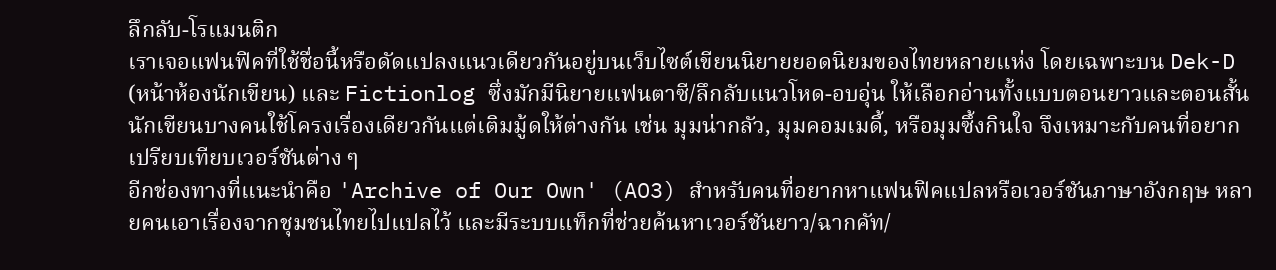ลึกลับ-โรแมนติก
เราเจอแฟนฟิคที่ใช้ชื่อนี้หรือดัดแปลงแนวเดียวกันอยู่บนเว็บไซต์เขียนนิยายยอดนิยมของไทยหลายแห่ง โดยเฉพาะบน Dek-D (หน้าห้องนักเขียน) และ Fictionlog ซึ่งมักมีนิยายแฟนตาซี/ลึกลับแนวโหด-อบอุ่น ให้เลือกอ่านทั้งแบบตอนยาวและตอนสั้น นักเขียนบางคนใช้โครงเรื่องเดียวกันแต่เติมมู้ดให้ต่างกัน เช่น มุมน่ากลัว, มุมคอมเมดี้, หรือมุมซึ้งกินใจ จึงเหมาะกับคนที่อยากเปรียบเทียบเวอร์ชันต่าง ๆ
อีกช่องทางที่แนะนำคือ 'Archive of Our Own' (AO3) สำหรับคนที่อยากหาแฟนฟิคแปลหรือเวอร์ชันภาษาอังกฤษ หลายคนเอาเรื่องจากชุมชนไทยไปแปลไว้ และมีระบบแท็กที่ช่วยค้นหาเวอร์ชันยาว/ฉากคัท/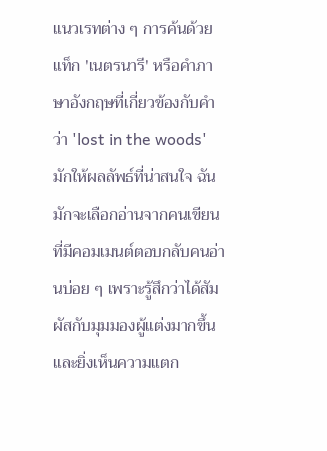แนวเรทต่าง ๆ การค้นด้วยแท็ก 'เนตรนารี' หรือคำภาษาอังกฤษที่เกี่ยวข้องกับคำว่า 'lost in the woods' มักให้ผลลัพธ์ที่น่าสนใจ ฉันมักจะเลือกอ่านจากคนเขียนที่มีคอมเมนต์ตอบกลับคนอ่านบ่อย ๆ เพราะรู้สึกว่าได้สัมผัสกับมุมมองผู้แต่งมากขึ้น และยิ่งเห็นความแตก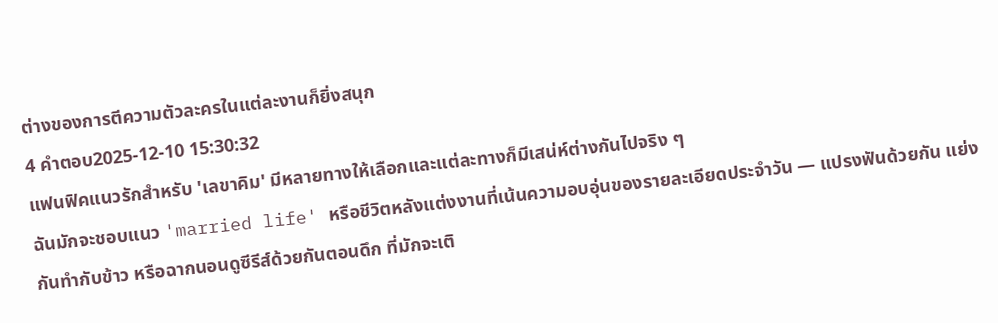ต่างของการตีความตัวละครในแต่ละงานก็ยิ่งสนุก
4 คำตอบ2025-12-10 15:30:32
แฟนฟิคแนวรักสำหรับ 'เลขาคิม' มีหลายทางให้เลือกและแต่ละทางก็มีเสน่ห์ต่างกันไปจริง ๆ
ฉันมักจะชอบแนว 'married life' หรือชีวิตหลังแต่งงานที่เน้นความอบอุ่นของรายละเอียดประจำวัน — แปรงฟันด้วยกัน แย่งกันทำกับข้าว หรือฉากนอนดูซีรีส์ด้วยกันตอนดึก ที่มักจะเติ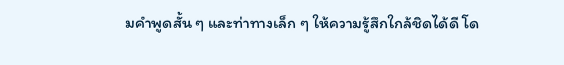มคำพูดสั้น ๆ และท่าทางเล็ก ๆ ให้ความรู้สึกใกล้ชิดได้ดี โด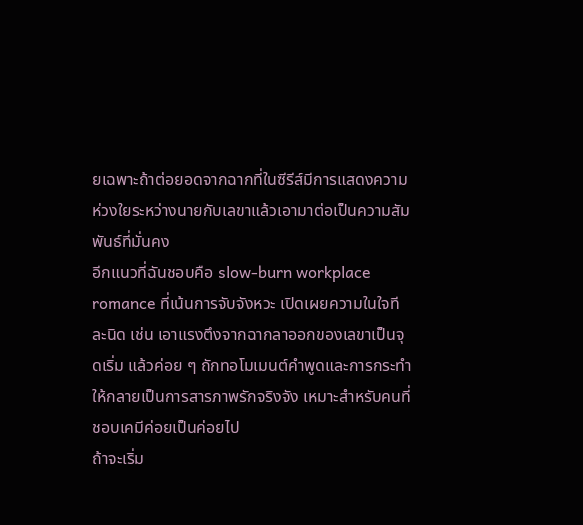ยเฉพาะถ้าต่อยอดจากฉากที่ในซีรีส์มีการแสดงความห่วงใยระหว่างนายกับเลขาแล้วเอามาต่อเป็นความสัมพันธ์ที่มั่นคง
อีกแนวที่ฉันชอบคือ slow-burn workplace romance ที่เน้นการจับจังหวะ เปิดเผยความในใจทีละนิด เช่น เอาแรงตึงจากฉากลาออกของเลขาเป็นจุดเริ่ม แล้วค่อย ๆ ถักทอโมเมนต์คำพูดและการกระทำให้กลายเป็นการสารภาพรักจริงจัง เหมาะสำหรับคนที่ชอบเคมีค่อยเป็นค่อยไป
ถ้าจะเริ่ม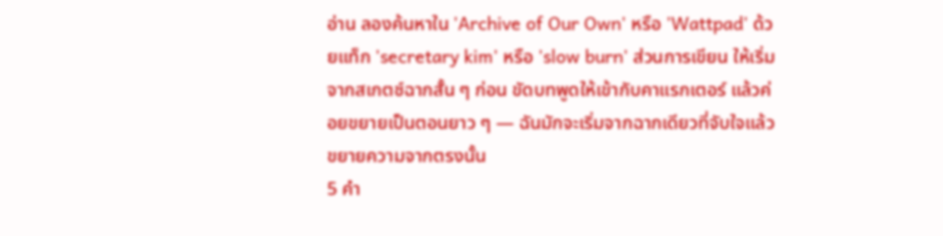อ่าน ลองค้นหาใน 'Archive of Our Own' หรือ 'Wattpad' ด้วยแท็ก 'secretary kim' หรือ 'slow burn' ส่วนการเขียน ให้เริ่มจากสเกตช์ฉากสั้น ๆ ก่อน ขัดบทพูดให้เข้ากับคาแรกเตอร์ แล้วค่อยขยายเป็นตอนยาว ๆ — ฉันมักจะเริ่มจากฉากเดียวที่จับใจแล้วขยายความจากตรงนั้น
5 คำ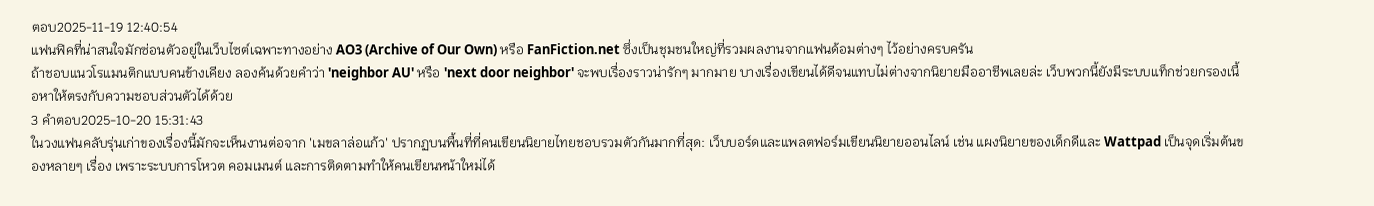ตอบ2025-11-19 12:40:54
แฟนฟิคที่น่าสนใจมักซ่อนตัวอยู่ในเว็บไซต์เฉพาะทางอย่าง AO3 (Archive of Our Own) หรือ FanFiction.net ซึ่งเป็นชุมชนใหญ่ที่รวมผลงานจากแฟนด้อมต่างๆ ไว้อย่างครบครัน
ถ้าชอบแนวโรแมนติกแบบคนข้างเคียง ลองค้นด้วยคำว่า 'neighbor AU' หรือ 'next door neighbor' จะพบเรื่องราวน่ารักๆ มากมาย บางเรื่องเขียนได้ดีจนแทบไม่ต่างจากนิยายมืออาชีพเลยล่ะ เว็บพวกนี้ยังมีระบบแท็กช่วยกรองเนื้อหาให้ตรงกับความชอบส่วนตัวได้ด้วย
3 คำตอบ2025-10-20 15:31:43
ในวงแฟนคลับรุ่นเก่าของเรื่องนี้มักจะเห็นงานต่อจาก 'เมขลาล่อแก้ว' ปรากฏบนพื้นที่ที่คนเขียนนิยายไทยชอบรวมตัวกันมากที่สุด: เว็บบอร์ดและแพลตฟอร์มเขียนนิยายออนไลน์ เช่น แผงนิยายของเด็กดีและ Wattpad เป็นจุดเริ่มต้นของหลายๆ เรื่อง เพราะระบบการโหวต คอมเมนต์ และการติดตามทำให้คนเขียนหน้าใหม่ได้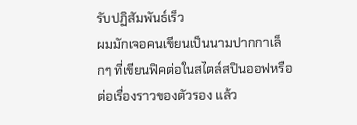รับปฏิสัมพันธ์เร็ว
ผมมักเจอคนเขียนเป็นนามปากกาเล็กๆ ที่เขียนฟิคต่อในสไตล์สปินออฟหรือต่อเรื่องราวของตัวรอง แล้ว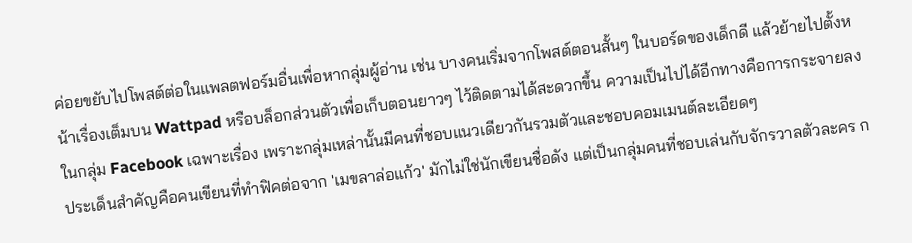ค่อยขยับไปโพสต์ต่อในแพลตฟอร์มอื่นเพื่อหากลุ่มผู้อ่าน เช่น บางคนเริ่มจากโพสต์ตอนสั้นๆ ในบอร์ดของเด็กดี แล้วย้ายไปตั้งหน้าเรื่องเต็มบน Wattpad หรือบล็อกส่วนตัวเพื่อเก็บตอนยาวๆ ไว้ติดตามได้สะดวกขึ้น ความเป็นไปได้อีกทางคือการกระจายลงในกลุ่ม Facebook เฉพาะเรื่อง เพราะกลุ่มเหล่านั้นมีคนที่ชอบแนวเดียวกันรวมตัวและชอบคอมเมนต์ละเอียดๆ
ประเด็นสำคัญคือคนเขียนที่ทำฟิคต่อจาก 'เมขลาล่อแก้ว' มักไม่ใช่นักเขียนชื่อดัง แต่เป็นกลุ่มคนที่ชอบเล่นกับจักรวาลตัวละคร ก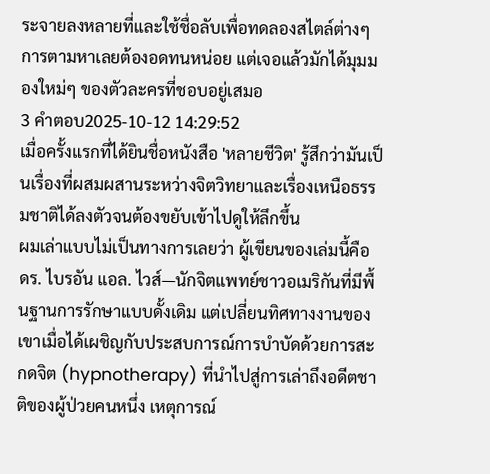ระจายลงหลายที่และใช้ชื่อลับเพื่อทดลองสไตล์ต่างๆ การตามหาเลยต้องอดทนหน่อย แต่เจอแล้วมักได้มุมมองใหม่ๆ ของตัวละครที่ชอบอยู่เสมอ
3 คำตอบ2025-10-12 14:29:52
เมื่อครั้งแรกที่ได้ยินชื่อหนังสือ 'หลายชีวิต' รู้สึกว่ามันเป็นเรื่องที่ผสมผสานระหว่างจิตวิทยาและเรื่องเหนือธรรมชาติได้ลงตัวจนต้องขยับเข้าไปดูให้ลึกขึ้น
ผมเล่าแบบไม่เป็นทางการเลยว่า ผู้เขียนของเล่มนี้คือ ดร. ไบรอัน แอล. ไวส์—นักจิตแพทย์ชาวอเมริกันที่มีพื้นฐานการรักษาแบบดั้งเดิม แต่เปลี่ยนทิศทางงานของเขาเมื่อได้เผชิญกับประสบการณ์การบำบัดด้วยการสะกดจิต (hypnotherapy) ที่นำไปสู่การเล่าถึงอดีตชาติของผู้ป่วยคนหนึ่ง เหตุการณ์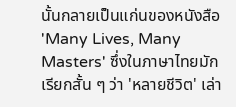นั้นกลายเป็นแก่นของหนังสือ 'Many Lives, Many Masters' ซึ่งในภาษาไทยมักเรียกสั้น ๆ ว่า 'หลายชีวิต' เล่า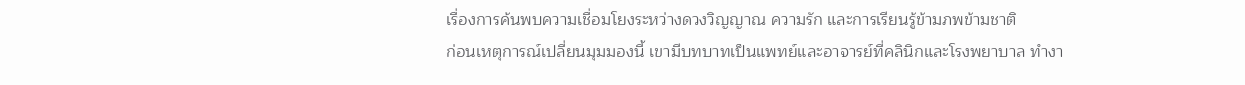เรื่องการค้นพบความเชื่อมโยงระหว่างดวงวิญญาณ ความรัก และการเรียนรู้ข้ามภพข้ามชาติ
ก่อนเหตุการณ์เปลี่ยนมุมมองนี้ เขามีบทบาทเป็นแพทย์และอาจารย์ที่คลินิกและโรงพยาบาล ทำงา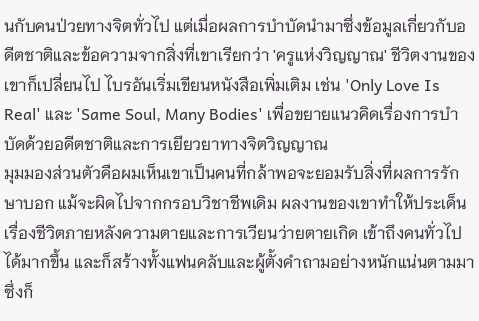นกับคนป่วยทางจิตทั่วไป แต่เมื่อผลการบำบัดนำมาซึ่งข้อมูลเกี่ยวกับอดีตชาติและข้อความจากสิ่งที่เขาเรียกว่า 'ครูแห่งวิญญาณ' ชีวิตงานของเขาก็เปลี่ยนไป ไบรอันเริ่มเขียนหนังสือเพิ่มเติม เช่น 'Only Love Is Real' และ 'Same Soul, Many Bodies' เพื่อขยายแนวคิดเรื่องการบำบัดด้วยอดีตชาติและการเยียวยาทางจิตวิญญาณ
มุมมองส่วนตัวคือผมเห็นเขาเป็นคนที่กล้าพอจะยอมรับสิ่งที่ผลการรักษาบอก แม้จะผิดไปจากกรอบวิชาชีพเดิม ผลงานของเขาทำให้ประเด็นเรื่องชีวิตภายหลังความตายและการเวียนว่ายตายเกิด เข้าถึงคนทั่วไปได้มากขึ้น และก็สร้างทั้งแฟนคลับและผู้ตั้งคำถามอย่างหนักแน่นตามมา ซึ่งก็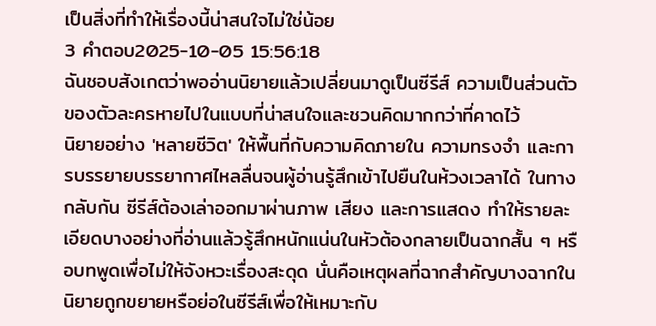เป็นสิ่งที่ทำให้เรื่องนี้น่าสนใจไม่ใช่น้อย
3 คำตอบ2025-10-05 15:56:18
ฉันชอบสังเกตว่าพออ่านนิยายแล้วเปลี่ยนมาดูเป็นซีรีส์ ความเป็นส่วนตัวของตัวละครหายไปในแบบที่น่าสนใจและชวนคิดมากกว่าที่คาดไว้
นิยายอย่าง 'หลายชีวิต' ให้พื้นที่กับความคิดภายใน ความทรงจำ และการบรรยายบรรยากาศไหลลื่นจนผู้อ่านรู้สึกเข้าไปยืนในห้วงเวลาได้ ในทางกลับกัน ซีรีส์ต้องเล่าออกมาผ่านภาพ เสียง และการแสดง ทำให้รายละเอียดบางอย่างที่อ่านแล้วรู้สึกหนักแน่นในหัวต้องกลายเป็นฉากสั้น ๆ หรือบทพูดเพื่อไม่ให้จังหวะเรื่องสะดุด นั่นคือเหตุผลที่ฉากสำคัญบางฉากในนิยายถูกขยายหรือย่อในซีรีส์เพื่อให้เหมาะกับ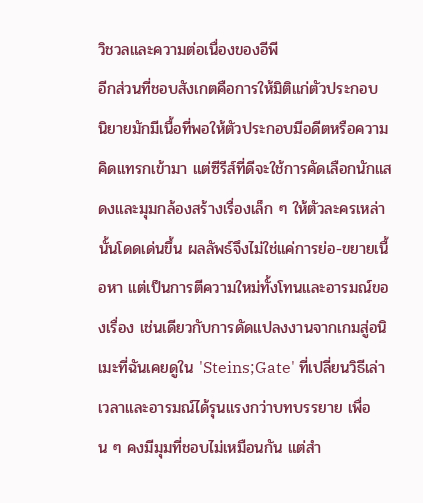วิชวลและความต่อเนื่องของอีพี
อีกส่วนที่ชอบสังเกตคือการให้มิติแก่ตัวประกอบ นิยายมักมีเนื้อที่พอให้ตัวประกอบมีอดีตหรือความคิดแทรกเข้ามา แต่ซีรีส์ที่ดีจะใช้การคัดเลือกนักแสดงและมุมกล้องสร้างเรื่องเล็ก ๆ ให้ตัวละครเหล่านั้นโดดเด่นขึ้น ผลลัพธ์จึงไม่ใช่แค่การย่อ-ขยายเนื้อหา แต่เป็นการตีความใหม่ทั้งโทนและอารมณ์ของเรื่อง เช่นเดียวกับการดัดแปลงงานจากเกมสู่อนิเมะที่ฉันเคยดูใน 'Steins;Gate' ที่เปลี่ยนวิธีเล่าเวลาและอารมณ์ได้รุนแรงกว่าบทบรรยาย เพื่อน ๆ คงมีมุมที่ชอบไม่เหมือนกัน แต่สำ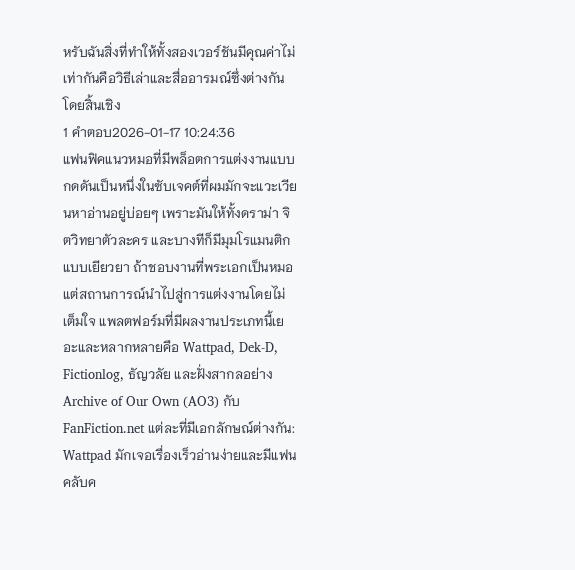หรับฉันสิ่งที่ทำให้ทั้งสองเวอร์ชันมีคุณค่าไม่เท่ากันคือวิธีเล่าและสื่ออารมณ์ซึ่งต่างกันโดยสิ้นเชิง
1 คำตอบ2026-01-17 10:24:36
แฟนฟิคแนวหมอที่มีพล็อตการแต่งงานแบบกดดันเป็นหนึ่งในซับเจคต์ที่ผมมักจะแวะเวียนหาอ่านอยู่บ่อยๆ เพราะมันให้ทั้งดราม่า จิตวิทยาตัวละคร และบางทีก็มีมุมโรแมนติกแบบเยียวยา ถ้าชอบงานที่พระเอกเป็นหมอแต่สถานการณ์นำไปสู่การแต่งงานโดยไม่เต็มใจ แพลตฟอร์มที่มีผลงานประเภทนี้เยอะและหลากหลายคือ Wattpad, Dek-D, Fictionlog, ธัญวลัย และฝั่งสากลอย่าง Archive of Our Own (AO3) กับ FanFiction.net แต่ละที่มีเอกลักษณ์ต่างกัน: Wattpad มักเจอเรื่องเร็วอ่านง่ายและมีแฟนคลับค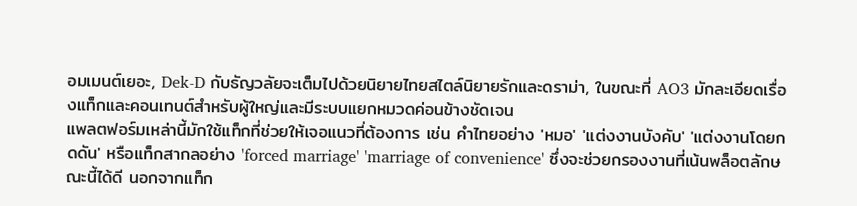อมเมนต์เยอะ, Dek-D กับธัญวลัยจะเต็มไปด้วยนิยายไทยสไตล์นิยายรักและดราม่า, ในขณะที่ AO3 มักละเอียดเรื่องแท็กและคอนเทนต์สำหรับผู้ใหญ่และมีระบบแยกหมวดค่อนข้างชัดเจน
แพลตฟอร์มเหล่านี้มักใช้แท็กที่ช่วยให้เจอแนวที่ต้องการ เช่น คำไทยอย่าง 'หมอ' 'แต่งงานบังคับ' 'แต่งงานโดยกดดัน' หรือแท็กสากลอย่าง 'forced marriage' 'marriage of convenience' ซึ่งจะช่วยกรองงานที่เน้นพล็อตลักษณะนี้ได้ดี นอกจากแท็ก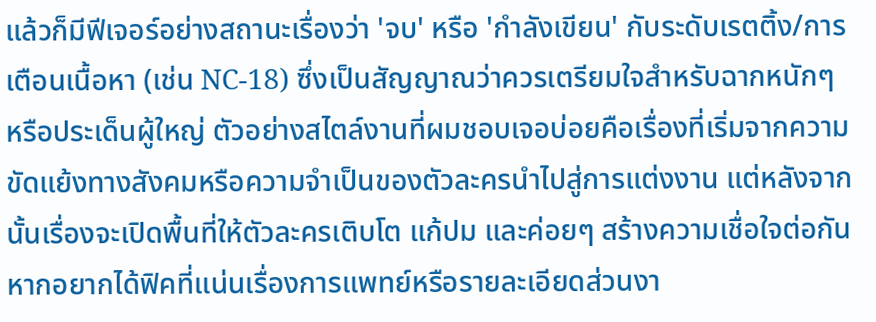แล้วก็มีฟีเจอร์อย่างสถานะเรื่องว่า 'จบ' หรือ 'กำลังเขียน' กับระดับเรตติ้ง/การเตือนเนื้อหา (เช่น NC-18) ซึ่งเป็นสัญญาณว่าควรเตรียมใจสำหรับฉากหนักๆ หรือประเด็นผู้ใหญ่ ตัวอย่างสไตล์งานที่ผมชอบเจอบ่อยคือเรื่องที่เริ่มจากความขัดแย้งทางสังคมหรือความจำเป็นของตัวละครนำไปสู่การแต่งงาน แต่หลังจากนั้นเรื่องจะเปิดพื้นที่ให้ตัวละครเติบโต แก้ปม และค่อยๆ สร้างความเชื่อใจต่อกัน
หากอยากได้ฟิคที่แน่นเรื่องการแพทย์หรือรายละเอียดส่วนงา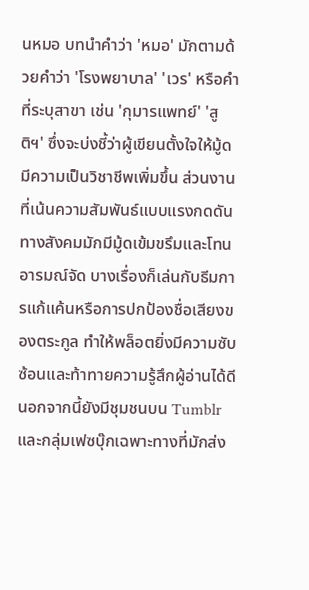นหมอ บทนำคำว่า 'หมอ' มักตามด้วยคำว่า 'โรงพยาบาล' 'เวร' หรือคำที่ระบุสาขา เช่น 'กุมารแพทย์' 'สูติฯ' ซึ่งจะบ่งชี้ว่าผู้เขียนตั้งใจให้มู้ดมีความเป็นวิชาชีพเพิ่มขึ้น ส่วนงานที่เน้นความสัมพันธ์แบบแรงกดดันทางสังคมมักมีมู้ดเข้มขรึมและโทนอารมณ์จัด บางเรื่องก็เล่นกับธีมการแก้แค้นหรือการปกป้องชื่อเสียงของตระกูล ทำให้พล็อตยิ่งมีความซับซ้อนและท้าทายความรู้สึกผู้อ่านได้ดี นอกจากนี้ยังมีชุมชนบน Tumblr และกลุ่มเฟซบุ๊กเฉพาะทางที่มักส่ง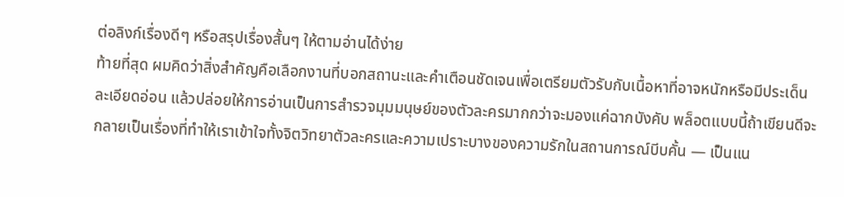ต่อลิงก์เรื่องดีๆ หรือสรุปเรื่องสั้นๆ ให้ตามอ่านได้ง่าย
ท้ายที่สุด ผมคิดว่าสิ่งสำคัญคือเลือกงานที่บอกสถานะและคำเตือนชัดเจนเพื่อเตรียมตัวรับกับเนื้อหาที่อาจหนักหรือมีประเด็นละเอียดอ่อน แล้วปล่อยให้การอ่านเป็นการสำรวจมุมมนุษย์ของตัวละครมากกว่าจะมองแค่ฉากบังคับ พล็อตแบบนี้ถ้าเขียนดีจะกลายเป็นเรื่องที่ทำให้เราเข้าใจทั้งจิตวิทยาตัวละครและความเปราะบางของความรักในสถานการณ์บีบคั้น — เป็นแน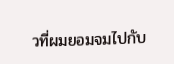วที่ผมยอมจมไปกับ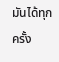มันได้ทุกครั้ง